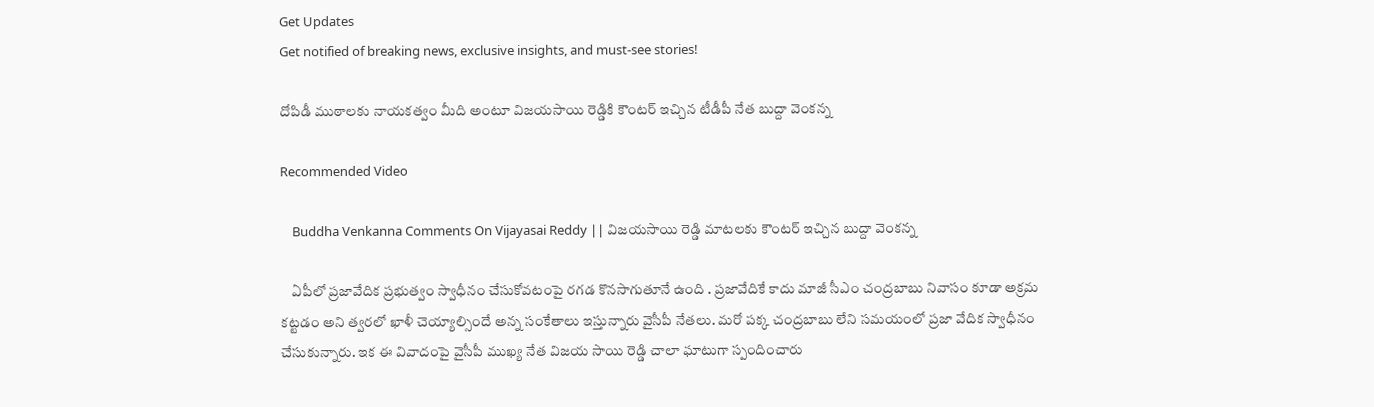Get Updates
Get notified of breaking news, exclusive insights, and must-see stories!

దోపిడీ ముఠాలకు నాయకత్వం మీది అంటూ విజయసాయి రెడ్డికి కౌంటర్ ఇచ్చిన టీడీపీ నేత బుద్దా వెంకన్న

Recommended Video

    Buddha Venkanna Comments On Vijayasai Reddy || విజయసాయి రెడ్డి మాటలకు కౌంటర్ ఇచ్చిన బుద్దా వెంకన్న

    ఏపీలో ప్రజావేదిక ప్రభుత్వం స్వాధీనం చేసుకోవటంపై రగడ కొనసాగుతూనే ఉంది . ప్రజావేదికే కాదు మాజీ సీఎం చంద్రబాబు నివాసం కూడా అక్రమ కట్టడం అని త్వరలో ఖాళీ చెయ్యాల్సిందే అన్న సంకేతాలు ఇస్తున్నారు వైసీపీ నేతలు. మరో పక్క చంద్రబాబు లేని సమయంలో ప్రజా వేదిక స్వాధీనం చేసుకున్నారు. ఇక ఈ వివాదంపై వైసీపీ ముఖ్య నేత విజయ సాయి రెడ్డి చాలా ఘాటుగా స్పందించారు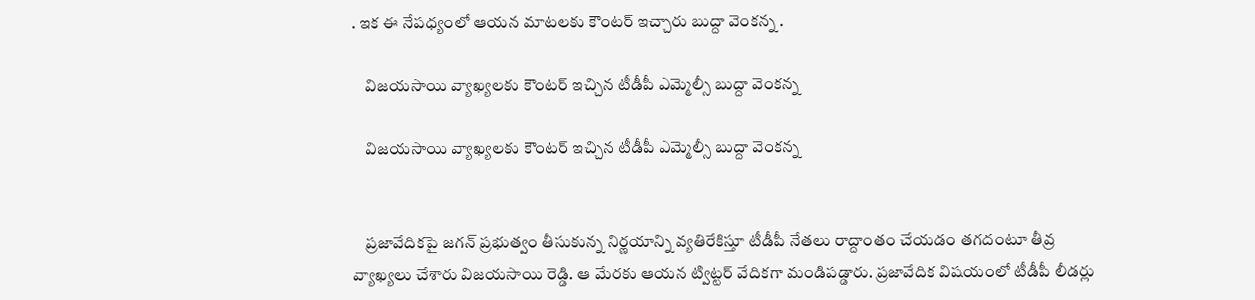. ఇక ఈ నేపధ్యంలో ఆయన మాటలకు కౌంటర్ ఇచ్చారు బుద్దా వెంకన్న .

    విజయసాయి వ్యాఖ్యలకు కౌంటర్ ఇచ్చిన టీడీపీ ఎమ్మెల్సీ బుద్దా వెంకన్న

    విజయసాయి వ్యాఖ్యలకు కౌంటర్ ఇచ్చిన టీడీపీ ఎమ్మెల్సీ బుద్దా వెంకన్న


    ప్రజావేదికపై జగన్ ప్రభుత్వం తీసుకున్న నిర్ణయాన్ని వ్యతిరేకిస్తూ టీడీపీ నేతలు రాద్దాంతం చేయడం తగదంటూ తీవ్ర వ్యాఖ్యలు చేశారు విజయసాయి రెడ్డి. ఆ మేరకు ఆయన ట్విట్టర్ వేదికగా మండిపడ్డారు. ప్రజావేదిక విషయంలో టీడీపీ లీడర్లు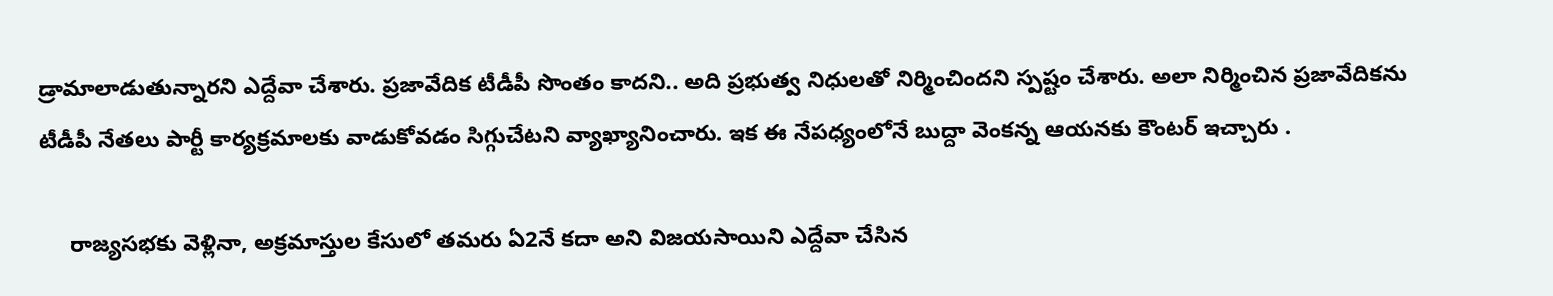డ్రామాలాడుతున్నారని ఎద్దేవా చేశారు. ప్రజావేదిక టీడీపీ సొంతం కాదని.. అది ప్రభుత్వ నిధులతో నిర్మించిందని స్పష్టం చేశారు. అలా నిర్మించిన ప్రజావేదికను టీడీపీ నేతలు పార్టీ కార్యక్రమాలకు వాడుకోవడం సిగ్గుచేటని వ్యాఖ్యానించారు. ఇక ఈ నేపధ్యంలోనే బుద్దా వెంకన్న ఆయనకు కౌంటర్ ఇచ్చారు .

     రాజ్యసభకు వెళ్లినా, అక్రమాస్తుల కేసులో తమరు ఏ2నే కదా అని విజయసాయిని ఎద్దేవా చేసిన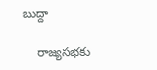బుద్దా

    రాజ్యసభకు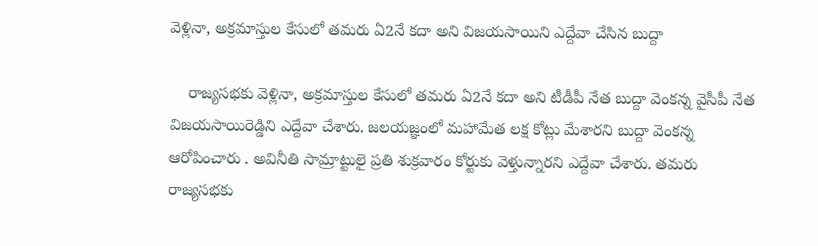వెళ్లినా, అక్రమాస్తుల కేసులో తమరు ఏ2నే కదా అని విజయసాయిని ఎద్దేవా చేసిన బుద్దా

    రాజ్యసభకు వెళ్లినా, అక్రమాస్తుల కేసులో తమరు ఏ2నే కదా అని టీడీపీ నేత బుద్దా వెంకన్న వైసీపీ నేత విజయసాయిరెడ్డిని ఎద్దేవా చేశారు. జలయజ్ఞంలో మహామేత లక్ష కోట్లు మేశారని బుద్దా వెంకన్న ఆరోపించారు . అవినీతి సామ్రాట్టులై ప్రతి శుక్రవారం కోర్టుకు వెళ్తున్నారని ఎద్దేవా చేశారు. తమరు రాజ్యసభకు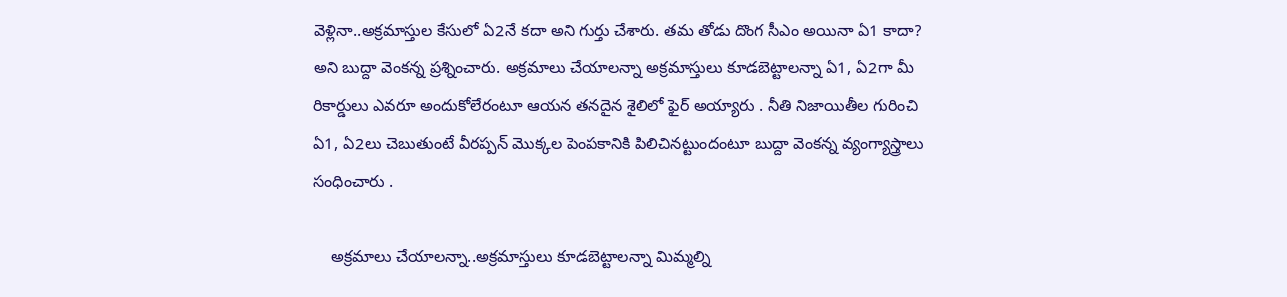వెళ్లినా..అక్రమాస్తుల కేసులో ఏ2నే కదా అని గుర్తు చేశారు. తమ తోడు దొంగ సీఎం అయినా ఏ1 కాదా? అని బుద్దా వెంకన్న ప్రశ్నించారు. అక్రమాలు చేయాలన్నా అక్రమాస్తులు కూడబెట్టాలన్నా ఏ1, ఏ2గా మీ రికార్డులు ఎవరూ అందుకోలేరంటూ ఆయన తనదైన శైలిలో ఫైర్ అయ్యారు . నీతి నిజాయితీల గురించి ఏ1, ఏ2లు చెబుతుంటే వీరప్పన్ మొక్కల పెంపకానికి పిలిచినట్టుందంటూ బుద్దా వెంకన్న వ్యంగ్యాస్త్రాలు సంధించారు .

    అక్రమాలు చేయాలన్నా..అక్రమాస్తులు కూడబెట్టాలన్నా మిమ్మల్ని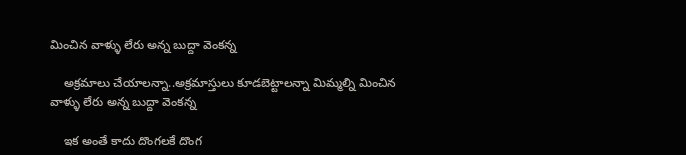మించిన వాళ్ళు లేరు అన్న బుద్దా వెంకన్న

    అక్రమాలు చేయాలన్నా..అక్రమాస్తులు కూడబెట్టాలన్నా మిమ్మల్ని మించిన వాళ్ళు లేరు అన్న బుద్దా వెంకన్న

    ఇక అంతే కాదు దొంగలకే దొంగ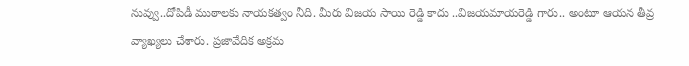నువ్వు..దోపిడీ ముఠాలకు నాయకత్వం నీది. మీరు విజయ సాయి రెడ్డి కాదు ..విజయమాయరెడ్డి గారు.. అంటూ ఆయన తీవ్ర వ్యాఖ్యలు చేశారు. ప్రజావేదిక అక్రమ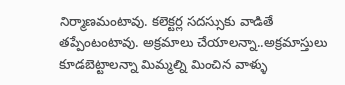నిర్మాణమంటావు. కలెక్టర్ల సదస్సుకు వాడితే తప్పేంటంటావు. అక్రమాలు చేయాలన్నా..అక్రమాస్తులు కూడబెట్టాలన్నా మిమ్మల్ని మించిన వాళ్ళు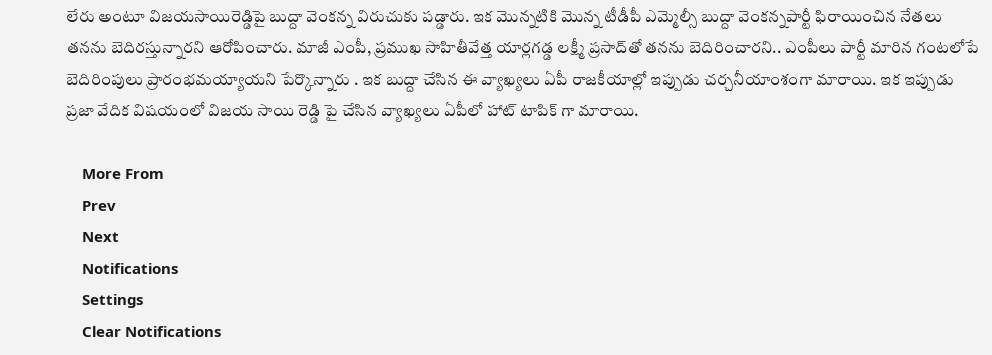లేరు అంటూ విజయసాయిరెడ్డిపై బుద్దా వెంకన్న విరుచుకు పడ్డారు. ఇక మొన్నటికి మొన్న టీడీపీ ఎమ్మెల్సీ బుద్దా వెంకన్నపార్టీ ఫిరాయించిన నేతలు తనను బెదిరస్తున్నారని ఆరోపించారు. మాజీ ఎంపీ, ప్రముఖ సాహితీవేత్త యార్లగడ్డ లక్ష్మీ ప్రసాద్‌తో తనను బెదిరించారని.. ఎంపీలు పార్టీ మారిన గంటలోపే బెదిరింపులు ప్రారంభమయ్యాయని పేర్కొన్నారు . ఇక బుద్దా చేసిన ఈ వ్యాఖ్యలు ఏపీ రాజకీయాల్లో ఇప్పుడు చర్చనీయాంశంగా మారాయి. ఇక ఇప్పుడు ప్రజా వేదిక విషయంలో విజయ సాయి రెడ్డి పై చేసిన వ్యాఖ్యలు ఏపీలో హాట్ టాపిక్ గా మారాయి.

    More From
    Prev
    Next
    Notifications
    Settings
    Clear Notifications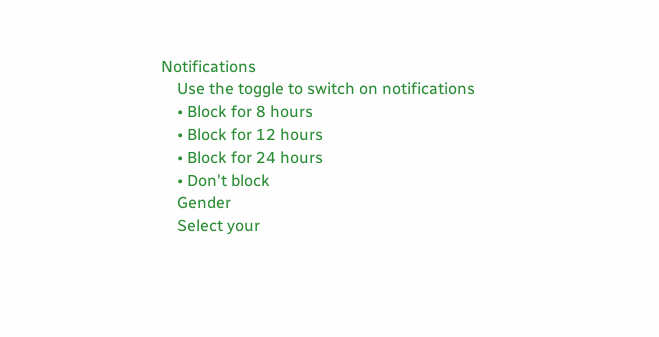Notifications
    Use the toggle to switch on notifications
    • Block for 8 hours
    • Block for 12 hours
    • Block for 24 hours
    • Don't block
    Gender
    Select your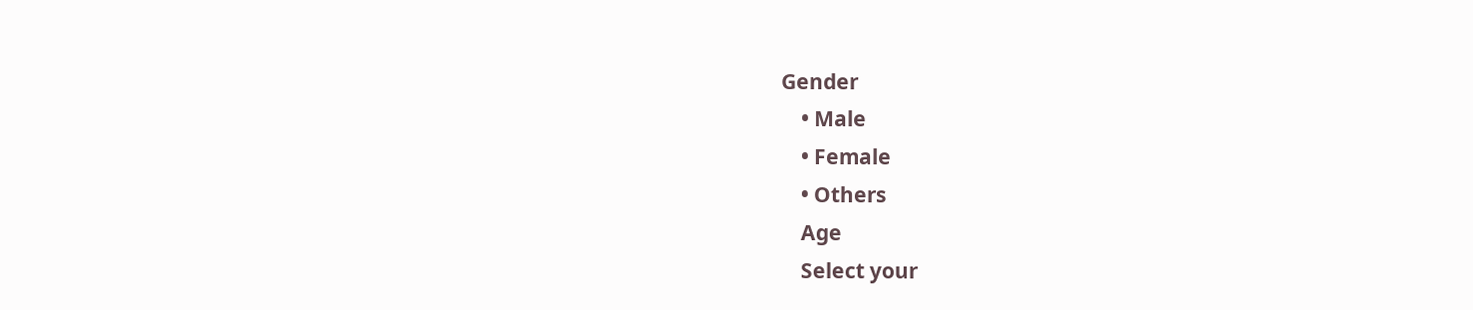Gender
    • Male
    • Female
    • Others
    Age
    Select your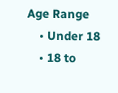Age Range
    • Under 18
    • 18 to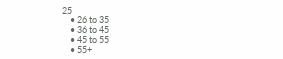25
    • 26 to 35
    • 36 to 45
    • 45 to 55
    • 55+